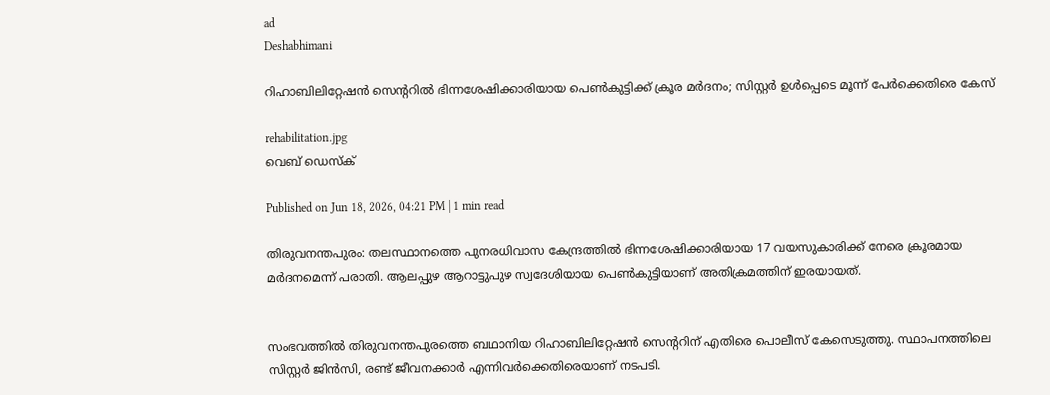ad
Deshabhimani

റിഹാബിലിറ്റേഷൻ സെന്ററിൽ ഭിന്നശേഷിക്കാരിയായ പെൺകുട്ടിക്ക് ക്രൂര മർദനം; സിസ്റ്റർ ഉൾപ്പെടെ മൂന്ന് പേർക്കെതിരെ കേസ്

rehabilitation.jpg
വെബ് ഡെസ്ക്

Published on Jun 18, 2026, 04:21 PM | 1 min read

തിരുവനന്തപുരം: തലസ്ഥാനത്തെ പുനരധിവാസ കേന്ദ്രത്തിൽ ഭിന്നശേഷിക്കാരിയായ 17 വയസുകാരിക്ക് നേരെ ക്രൂരമായ മർദനമെന്ന് പരാതി. ആലപ്പുഴ ആറാട്ടുപുഴ സ്വദേശിയായ പെൺകുട്ടിയാണ് അതിക്രമത്തിന് ഇരയായത്.


സംഭവത്തിൽ തിരുവനന്തപുരത്തെ ബഥാനിയ റിഹാബിലിറ്റേഷൻ സെന്ററിന് എതിരെ പൊലീസ് കേസെടുത്തു. സ്ഥാപനത്തിലെ സിസ്റ്റർ ജിൻസി, രണ്ട് ജീവനക്കാർ എന്നിവർക്കെതിരെയാണ് നടപടി.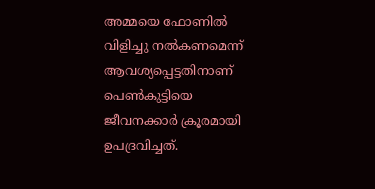അമ്മയെ ഫോണിൽ വിളിച്ചു നൽകണമെന്ന് ആവശ്യപ്പെട്ടതിനാണ് പെൺകുട്ടിയെ ജീവനക്കാർ ക്രൂരമായി ഉപദ്രവിച്ചത്.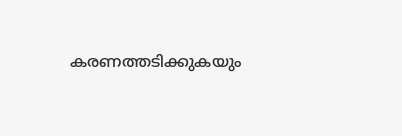കരണത്തടിക്കുകയും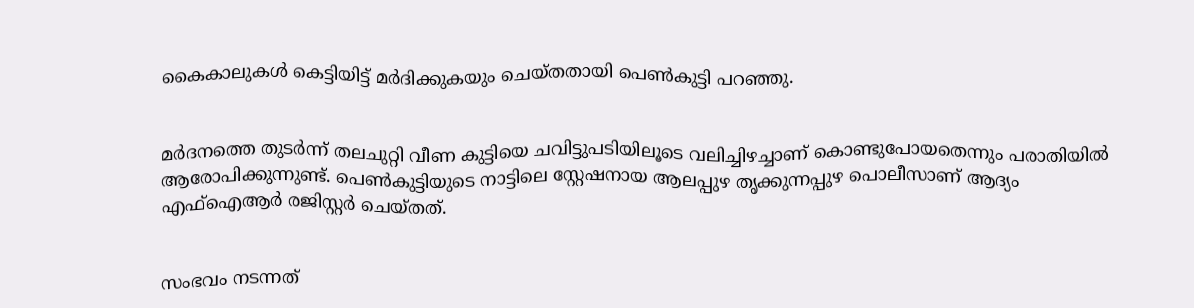കൈകാലുകൾ കെട്ടിയിട്ട് മർദിക്കുകയും ചെയ്തതായി പെൺകുട്ടി പറഞ്ഞു.


മർദനത്തെ തുടർന്ന് തലചുറ്റി വീണ കുട്ടിയെ ചവിട്ടുപടിയിലൂടെ വലിച്ചിഴച്ചാണ് കൊണ്ടുപോയതെന്നും പരാതിയിൽ ആരോപിക്കുന്നുണ്ട്. പെൺകുട്ടിയുടെ നാട്ടിലെ സ്റ്റേഷനായ ആലപ്പുഴ തൃക്കുന്നപ്പുഴ പൊലീസാണ് ആദ്യം എഫ്ഐആർ രജിസ്റ്റർ ചെയ്തത്.


സംഭവം നടന്നത്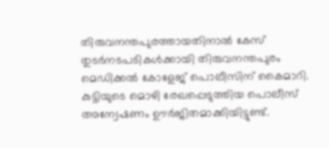തിരുവനന്തപുരത്തായതിനാൽ കേസ് തുടർനടപടികൾക്കായി തിരുവനന്തപുരം മെഡിക്കൽ കോളേജ് പൊലീസിന് കൈമാറി. കുട്ടിയുടെ മൊഴി രേഖപ്പെടുത്തിയ പൊലീസ് അന്വേഷണം ഊർജിതമാക്കിയിട്ടുണ്ട്.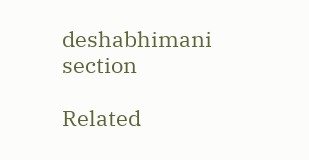deshabhimani section

Related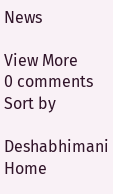News

View More
0 comments
Sort by

Deshabhimani
Home